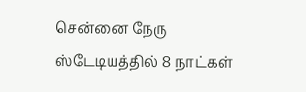சென்னை நேரு ஸ்டேடியத்தில் 8 நாட்கள்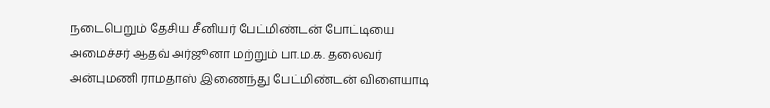நடைபெறும் தேசிய சீனியர் பேட்மிண்டன் போட்டியை அமைச்சர் ஆதவ் அர்ஜூனா மற்றும் பா.ம.க. தலைவர் அன்புமணி ராமதாஸ் இணைந்து பேட்மிண்டன் விளையாடி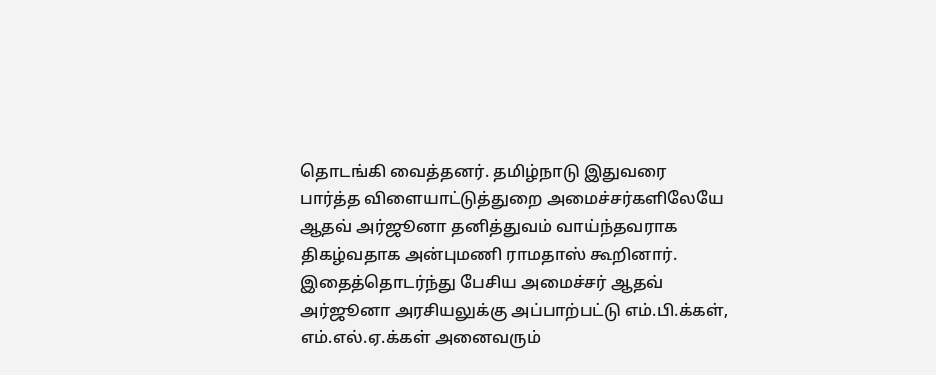தொடங்கி வைத்தனர். தமிழ்நாடு இதுவரை பார்த்த விளையாட்டுத்துறை அமைச்சர்களிலேயே ஆதவ் அர்ஜூனா தனித்துவம் வாய்ந்தவராக திகழ்வதாக அன்புமணி ராமதாஸ் கூறினார். இதைத்தொடர்ந்து பேசிய அமைச்சர் ஆதவ் அர்ஜூனா அரசியலுக்கு அப்பாற்பட்டு எம்.பி.க்கள், எம்.எல்.ஏ.க்கள் அனைவரும்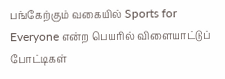பங்கேற்கும் வகையில் Sports for Everyone என்ற பெயரில் விளையாட்டுப் போட்டிகள்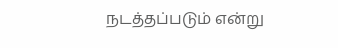நடத்தப்படும் என்று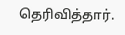தெரிவித்தார்.